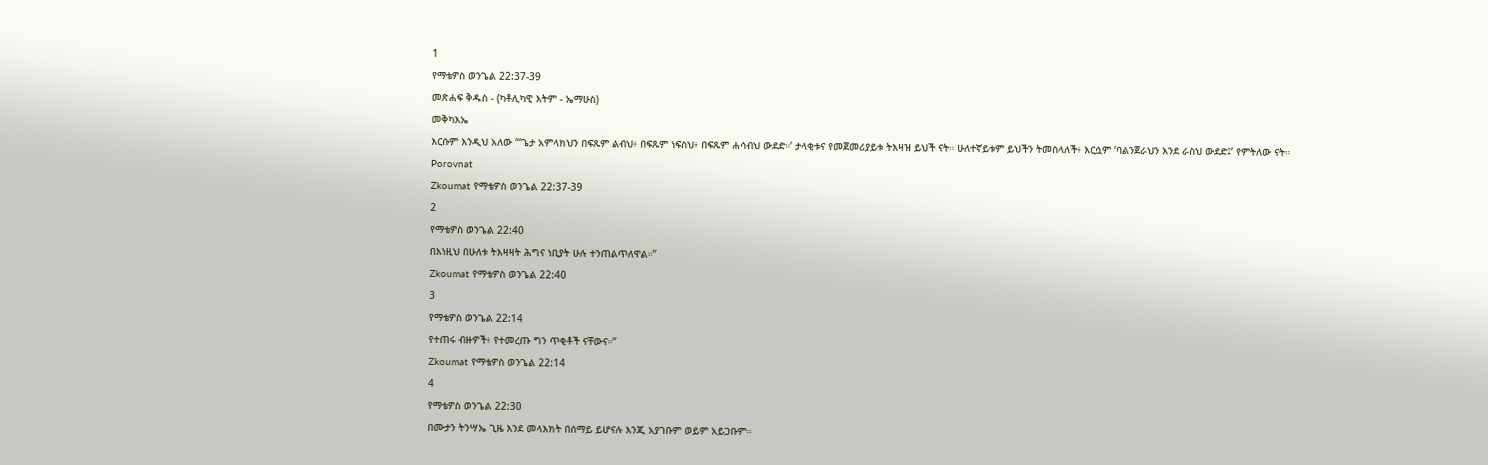1
የማቴዎስ ወንጌል 22:37-39
መጽሐፍ ቅዱስ - (ካቶሊካዊ እትም - ኤማሁስ)
መቅካእኤ
እርሱም እንዲህ አለው “‘ጌታ አምላክህን በፍጹም ልብህ፥ በፍጹም ነፍስህ፥ በፍጹም ሐሳብህ ውደድ።’ ታላቂቱና የመጀመሪያይቱ ትእዛዝ ይህች ናት። ሁለተኛይቱም ይህችን ትመስላለች፥ እርሷም ‘ባልንጀራህን እንደ ራስህ ውደድ፤’ የምትለው ናት።
Porovnat
Zkoumat የማቴዎስ ወንጌል 22:37-39
2
የማቴዎስ ወንጌል 22:40
በእነዚህ በሁለቱ ትእዛዛት ሕግና ነቢያት ሁሉ ተንጠልጥለዋል።”
Zkoumat የማቴዎስ ወንጌል 22:40
3
የማቴዎስ ወንጌል 22:14
የተጠሩ ብዙዎች፥ የተመረጡ ግን ጥቂቶች ናቸውና።”
Zkoumat የማቴዎስ ወንጌል 22:14
4
የማቴዎስ ወንጌል 22:30
በሙታን ትንሣኤ ጊዜ እንደ መላእክት በሰማይ ይሆናሉ እንጂ አያገቡም ወይም አይጋቡም።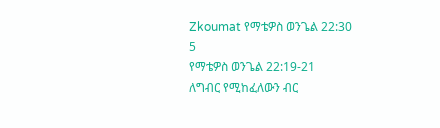Zkoumat የማቴዎስ ወንጌል 22:30
5
የማቴዎስ ወንጌል 22:19-21
ለግብር የሚከፈለውን ብር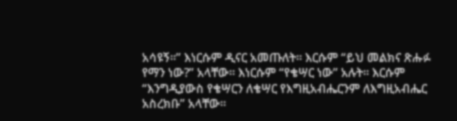አሳዩኝ።” እነርሱም ዲናር አመጡለት። እርሱም “ይህ መልክና ጽሑፉ የማን ነው?” አላቸው። እነርሱም “የቄሣር ነው” አሉት። እርሱም “እንግዲያውስ የቄሣርን ለቄሣር የእግዚአብሔርንም ለእግዚአብሔር አስረክቡ” አላቸው።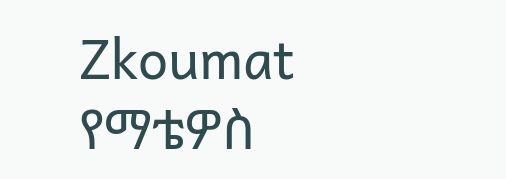Zkoumat የማቴዎስ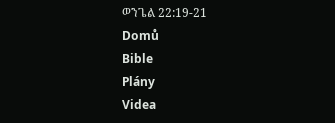ወንጌል 22:19-21
Domů
Bible
Plány
Videa